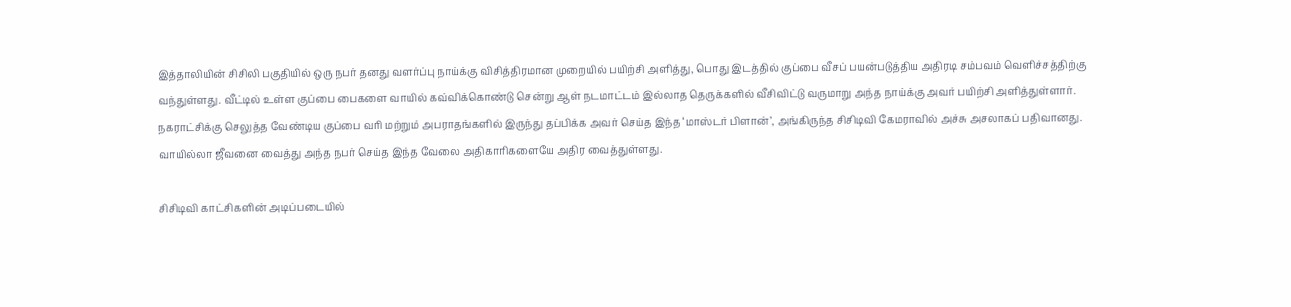இத்தாலியின் சிசிலி பகுதியில் ஒரு நபர் தனது வளர்ப்பு நாய்க்கு விசித்திரமான முறையில் பயிற்சி அளித்து, பொது இடத்தில் குப்பை வீசப் பயன்படுத்திய அதிரடி சம்பவம் வெளிச்சத்திற்கு வந்துள்ளது. வீட்டில் உள்ள குப்பை பைகளை வாயில் கவ்விக்கொண்டு சென்று ஆள் நடமாட்டம் இல்லாத தெருக்களில் வீசிவிட்டு வருமாறு அந்த நாய்க்கு அவர் பயிற்சி அளித்துள்ளார். நகராட்சிக்கு செலுத்த வேண்டிய குப்பை வரி மற்றும் அபராதங்களில் இருந்து தப்பிக்க அவர் செய்த இந்த ‘மாஸ்டர் பிளான்’, அங்கிருந்த சிசிடிவி கேமராவில் அச்சு அசலாகப் பதிவானது. வாயில்லா ஜீவனை வைத்து அந்த நபர் செய்த இந்த வேலை அதிகாரிகளையே அதிர வைத்துள்ளது.

சிசிடிவி காட்சிகளின் அடிப்படையில்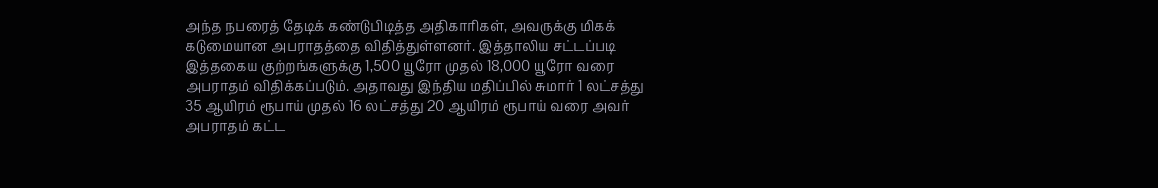அந்த நபரைத் தேடிக் கண்டுபிடித்த அதிகாரிகள், அவருக்கு மிகக் கடுமையான அபராதத்தை விதித்துள்ளனர். இத்தாலிய சட்டப்படி இத்தகைய குற்றங்களுக்கு 1,500 யூரோ முதல் 18,000 யூரோ வரை அபராதம் விதிக்கப்படும். அதாவது இந்திய மதிப்பில் சுமார் 1 லட்சத்து 35 ஆயிரம் ரூபாய் முதல் 16 லட்சத்து 20 ஆயிரம் ரூபாய் வரை அவர் அபராதம் கட்ட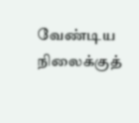வேண்டிய நிலைக்குத்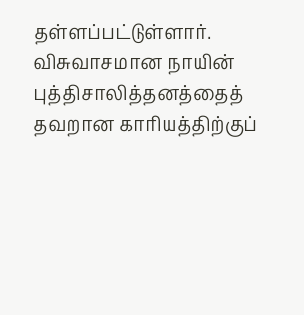தள்ளப்பட்டுள்ளார். விசுவாசமான நாயின் புத்திசாலித்தனத்தைத் தவறான காரியத்திற்குப்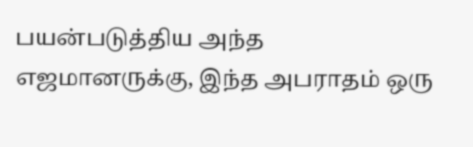பயன்படுத்திய அந்த எஜமானருக்கு, இந்த அபராதம் ஒரு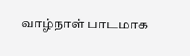வாழ்நாள் பாடமாக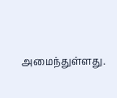அமைந்துள்ளது.